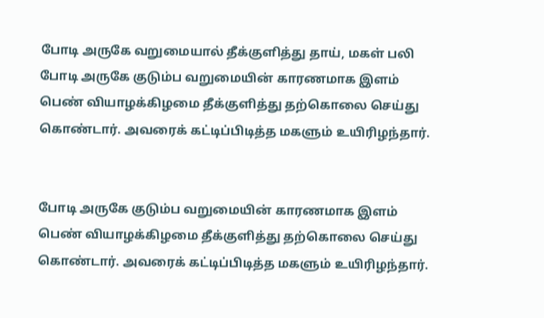போடி அருகே வறுமையால் தீக்குளித்து தாய், மகள் பலி
போடி அருகே குடும்ப வறுமையின் காரணமாக இளம் பெண் வியாழக்கிழமை தீக்குளித்து தற்கொலை செய்து கொண்டார். அவரைக் கட்டிப்பிடித்த மகளும் உயிரிழந்தார்.


போடி அருகே குடும்ப வறுமையின் காரணமாக இளம் பெண் வியாழக்கிழமை தீக்குளித்து தற்கொலை செய்து கொண்டார். அவரைக் கட்டிப்பிடித்த மகளும் உயிரிழந்தார்.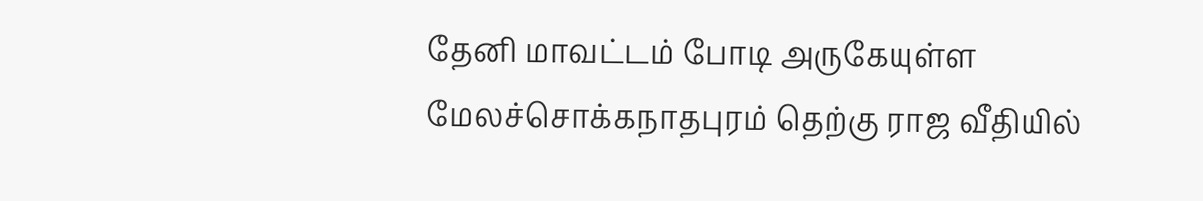தேனி மாவட்டம் போடி அருகேயுள்ள மேலச்சொக்கநாதபுரம் தெற்கு ராஜ வீதியில்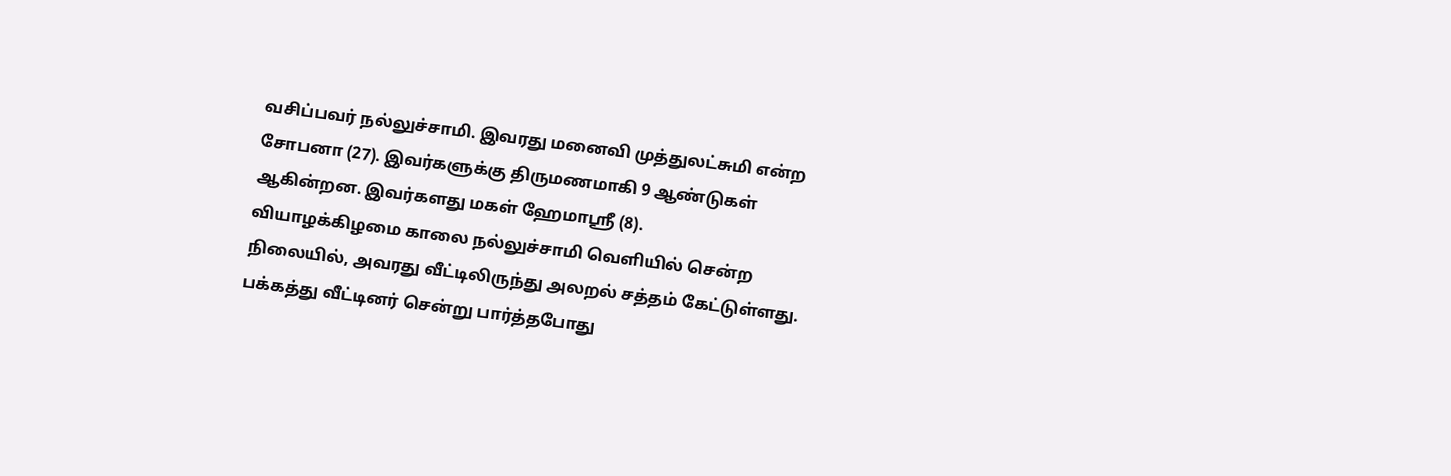வசிப்பவர் நல்லுச்சாமி. இவரது மனைவி முத்துலட்சுமி என்ற சோபனா (27). இவர்களுக்கு திருமணமாகி 9 ஆண்டுகள் ஆகின்றன. இவர்களது மகள் ஹேமாஸ்ரீ (8).
வியாழக்கிழமை காலை நல்லுச்சாமி வெளியில் சென்ற நிலையில், அவரது வீட்டிலிருந்து அலறல் சத்தம் கேட்டுள்ளது. பக்கத்து வீட்டினர் சென்று பார்த்தபோது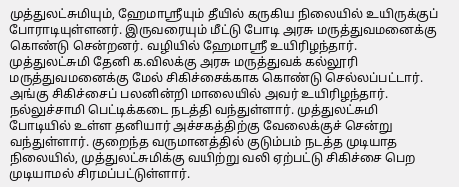முத்துலட்சுமியும், ஹேமாஸ்ரீயும் தீயில் கருகிய நிலையில் உயிருக்குப் போராடியுள்ளனர். இருவரையும் மீட்டு போடி அரசு மருத்துவமனைக்கு கொண்டு சென்றனர். வழியில் ஹேமாஸ்ரீ உயிரிழந்தார். முத்துலட்சுமி தேனி க.விலக்கு அரசு மருத்துவக் கல்லூரி மருத்துவமனைக்கு மேல் சிகிச்சைக்காக கொண்டு செல்லப்பட்டார். அங்கு சிகிச்சைப் பலனின்றி மாலையில் அவர் உயிரிழந்தார்.
நல்லுச்சாமி பெட்டிக்கடை நடத்தி வந்துள்ளார். முத்துலட்சுமி போடியில் உள்ள தனியார் அச்சகத்திற்கு வேலைக்குச் சென்று வந்துள்ளார். குறைந்த வருமானத்தில் குடும்பம் நடத்த முடியாத நிலையில், முத்துலட்சுமிக்கு வயிற்று வலி ஏற்பட்டு சிகிச்சை பெற முடியாமல் சிரமப்பட்டுள்ளார்.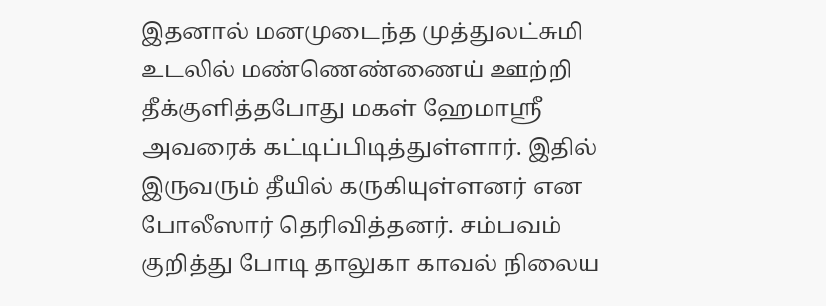இதனால் மனமுடைந்த முத்துலட்சுமி உடலில் மண்ணெண்ணைய் ஊற்றி தீக்குளித்தபோது மகள் ஹேமாஸ்ரீ அவரைக் கட்டிப்பிடித்துள்ளார். இதில் இருவரும் தீயில் கருகியுள்ளனர் என போலீஸார் தெரிவித்தனர். சம்பவம் குறித்து போடி தாலுகா காவல் நிலைய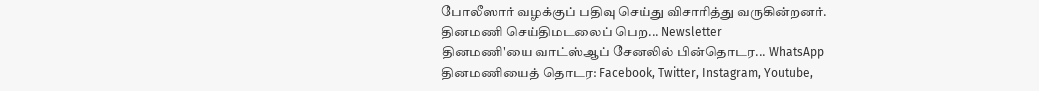போலீஸார் வழக்குப் பதிவு செய்து விசாரித்து வருகின்றனர்.
தினமணி செய்திமடலைப் பெற... Newsletter
தினமணி'யை வாட்ஸ்ஆப் சேனலில் பின்தொடர... WhatsApp
தினமணியைத் தொடர: Facebook, Twitter, Instagram, Youtube,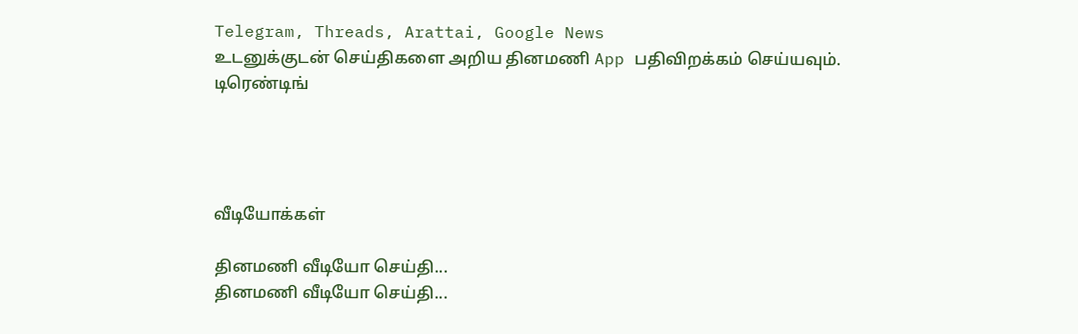Telegram, Threads, Arattai, Google News
உடனுக்குடன் செய்திகளை அறிய தினமணி App பதிவிறக்கம் செய்யவும்.
டிரெண்டிங்




வீடியோக்கள்

தினமணி வீடியோ செய்தி...
தினமணி வீடியோ செய்தி...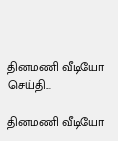தினமணி வீடியோ செய்தி...

தினமணி வீடியோ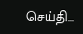செய்தி...